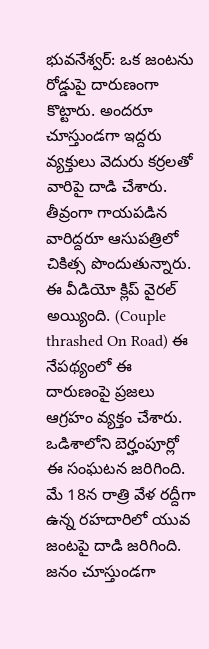భువనేశ్వర్: ఒక జంటను రోడ్డుపై దారుణంగా కొట్టారు. అందరూ చూస్తుండగా ఇద్దరు వ్యక్తులు వెదురు కర్రలతో వారిపై దాడి చేశారు. తీవ్రంగా గాయపడిన వారిద్దరూ ఆసుపత్రిలో చికిత్స పొందుతున్నారు. ఈ వీడియో క్లిప్ వైరల్ అయ్యింది. (Couple thrashed On Road) ఈ నేపథ్యంలో ఈ దారుణంపై ప్రజలు ఆగ్రహం వ్యక్తం చేశారు. ఒడిశాలోని బెర్హంపూర్లో ఈ సంఘటన జరిగింది. మే 18న రాత్రి వేళ రద్దీగా ఉన్న రహదారిలో యువ జంటపై దాడి జరిగింది. జనం చూస్తుండగా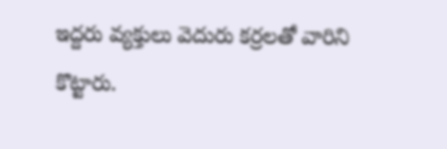ఇద్దరు వ్యక్తులు వెదురు కర్రలతో వారిని కొట్టారు.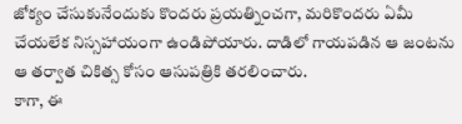జోక్యం చేసుకునేందుకు కొందరు ప్రయత్నించగా, మరికొందరు ఏమీ చేయలేక నిస్సహాయంగా ఉండిపోయారు. దాడిలో గాయపడిన ఆ జంటను ఆ తర్వాత చికిత్స కోసం ఆసుపత్రికి తరలించారు.
కాగా, ఈ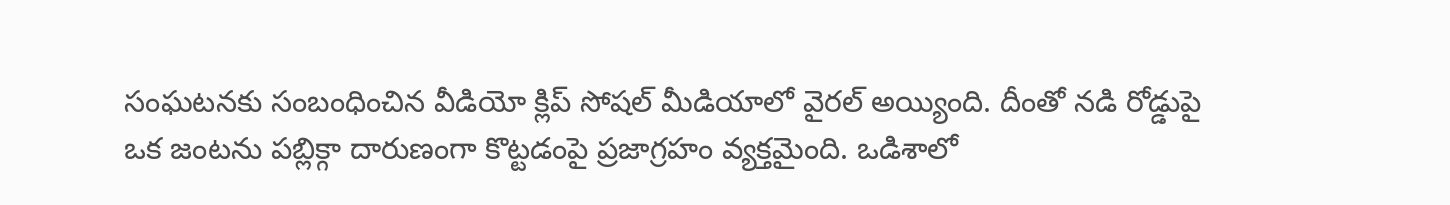సంఘటనకు సంబంధించిన వీడియో క్లిప్ సోషల్ మీడియాలో వైరల్ అయ్యింది. దీంతో నడి రోడ్డుపై ఒక జంటను పబ్లిక్గా దారుణంగా కొట్టడంపై ప్రజాగ్రహం వ్యక్తమైంది. ఒడిశాలో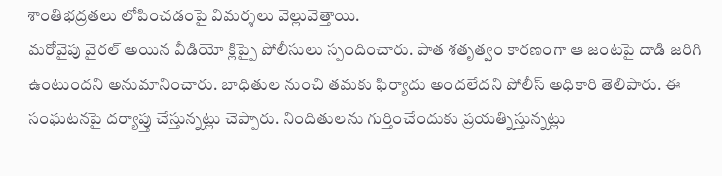శాంతిభద్రతలు లోపించడంపై విమర్శలు వెల్లువెత్తాయి.
మరోవైపు వైరల్ అయిన వీడియో క్లిప్పై పోలీసులు స్పందించారు. పాత శతృత్వం కారణంగా ఆ జంటపై దాడి జరిగి ఉంటుందని అనుమానించారు. బాధితుల నుంచి తమకు ఫిర్యాదు అందలేదని పోలీస్ అధికారి తెలిపారు. ఈ సంఘటనపై దర్యాప్తు చేస్తున్నట్లు చెప్పారు. నిందితులను గుర్తించేందుకు ప్రయత్నిస్తున్నట్లు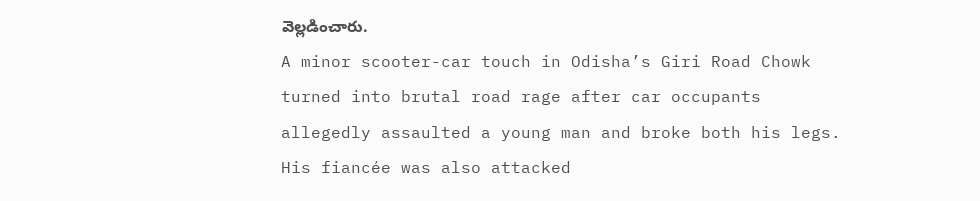వెల్లడించారు.
A minor scooter-car touch in Odisha’s Giri Road Chowk turned into brutal road rage after car occupants allegedly assaulted a young man and broke both his legs. His fiancée was also attacked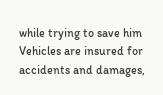while trying to save him
Vehicles are insured for accidents and damages,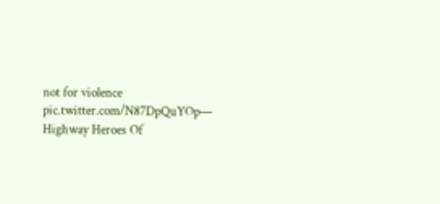not for violence pic.twitter.com/N87DpQuYOp— Highway Heroes Of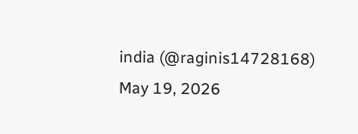india (@raginis14728168) May 19, 2026